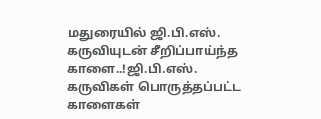மதுரையில் ஜி.பி.எஸ். கருவியுடன் சீறிப்பாய்ந்த காளை..!ஜி.பி.எஸ். கருவிகள் பொருத்தப்பட்ட காளைகள்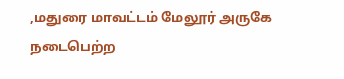,மதுரை மாவட்டம் மேலூர் அருகே நடைபெற்ற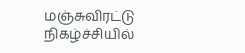மஞ்சுவிரட்டு நிகழ்ச்சியில்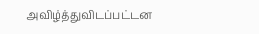அவிழ்த்துவிடப்பட்டன